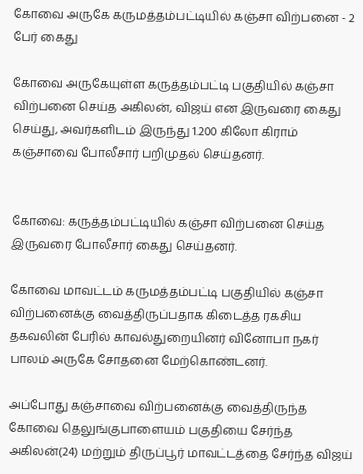கோவை அருகே கருமத்தம்பட்டியில் கஞ்சா விற்பனை - 2 பேர் கைது

கோவை அருகேயுள்ள கருத்தம்பட்டி பகுதியில் கஞ்சா விற்பனை செய்த அகிலன், விஜய் என இருவரை கைது செய்து, அவர்களிடம் இருந்து 1.200 கிலோ கிராம் கஞ்சாவை போலீசார் பறிமுதல் செய்தனர்.


கோவை: கருத்தம்பட்டியில் கஞ்சா விற்பனை செய்த இருவரை போலீசார் கைது செய்தனர்.

கோவை மாவட்டம் கருமத்தம்பட்டி பகுதியில் கஞ்சா விற்பனைக்கு வைத்திருப்பதாக கிடைத்த ரகசிய தகவலின் பேரில் காவல்துறையினர் வினோபா நகர் பாலம் அருகே சோதனை மேற்கொண்டனர்.

அப்போது கஞ்சாவை விற்பனைக்கு வைத்திருந்த கோவை தெலுங்குபாளையம் பகுதியை சேர்ந்த அகிலன்(24) மற்றும் திருப்பூர் மாவட்டத்தை சேர்ந்த விஜய்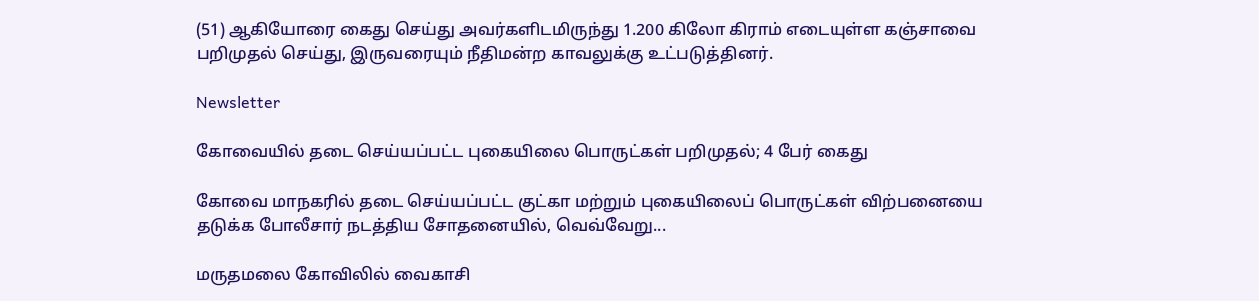(51) ஆகியோரை கைது செய்து அவர்களிடமிருந்து 1.200 கிலோ கிராம் எடையுள்ள கஞ்சாவை பறிமுதல் செய்து, இருவரையும் நீதிமன்ற காவலுக்கு உட்படுத்தினர்.

Newsletter

கோவையில் தடை செய்யப்பட்ட புகையிலை பொருட்கள் பறிமுதல்; 4 பேர் கைது

கோவை மாநகரில் தடை செய்யப்பட்ட குட்கா மற்றும் புகையிலைப் பொருட்கள் விற்பனையை தடுக்க போலீசார் நடத்திய சோதனையில், வெவ்வேறு...

மருதமலை கோவிலில் வைகாசி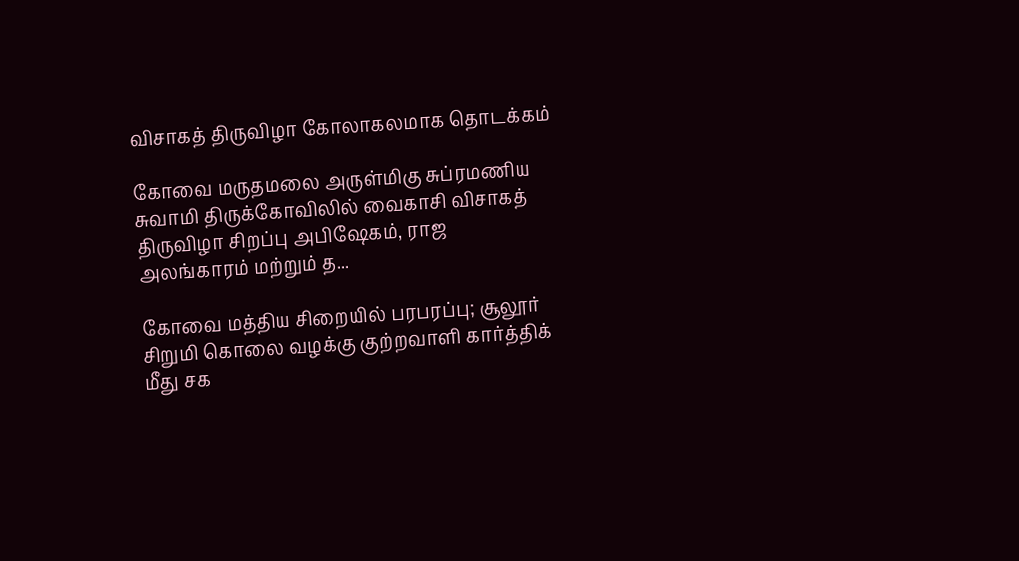விசாகத் திருவிழா கோலாகலமாக தொடக்கம்

கோவை மருதமலை அருள்மிகு சுப்ரமணிய சுவாமி திருக்கோவிலில் வைகாசி விசாகத் திருவிழா சிறப்பு அபிஷேகம், ராஜ அலங்காரம் மற்றும் த...

கோவை மத்திய சிறையில் பரபரப்பு; சூலூர் சிறுமி கொலை வழக்கு குற்றவாளி கார்த்திக் மீது சக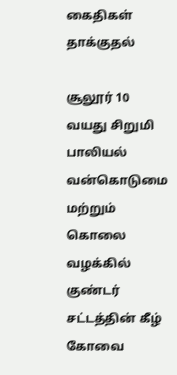கைதிகள் தாக்குதல்

சூலூர் 10 வயது சிறுமி பாலியல் வன்கொடுமை மற்றும் கொலை வழக்கில் குண்டர் சட்டத்தின் கீழ் கோவை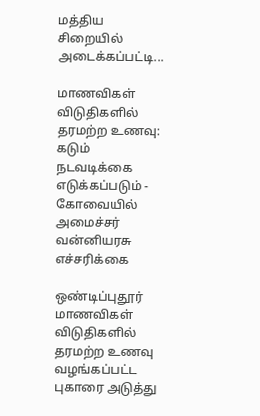மத்திய சிறையில் அடைக்கப்பட்டி...

மாணவிகள் விடுதிகளில் தரமற்ற உணவு: கடும் நடவடிக்கை எடுக்கப்படும் - கோவையில் அமைச்சர் வன்னியரசு எச்சரிக்கை

ஒண்டிப்புதூர் மாணவிகள் விடுதிகளில் தரமற்ற உணவு வழங்கப்பட்ட புகாரை அடுத்து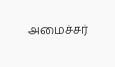அமைச்சர்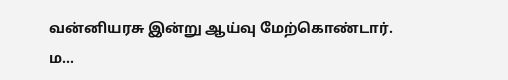வன்னியரசு இன்று ஆய்வு மேற்கொண்டார். ம...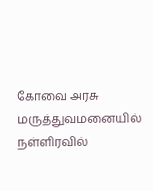கோவை அரசு மருத்துவமனையில் நள்ளிரவில்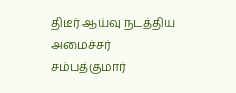திடீர் ஆய்வு நடத்திய அமைச்சர் சம்பத்குமார்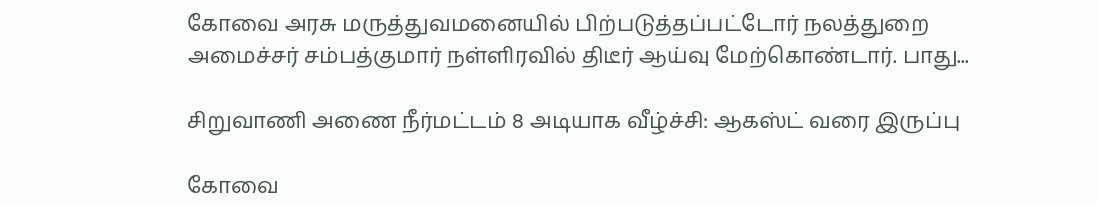கோவை அரசு மருத்துவமனையில் பிற்படுத்தப்பட்டோர் நலத்துறை அமைச்சர் சம்பத்குமார் நள்ளிரவில் திடீர் ஆய்வு மேற்கொண்டார். பாது...

சிறுவாணி அணை நீர்மட்டம் 8 அடியாக வீழ்ச்சி: ஆகஸ்ட் வரை இருப்பு

கோவை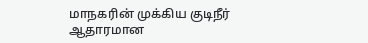மாநகரின் முக்கிய குடிநீர் ஆதாரமான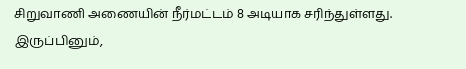சிறுவாணி அணையின் நீர்மட்டம் 8 அடியாக சரிந்துள்ளது. இருப்பினும்,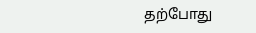தற்போது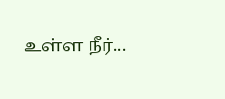உள்ள நீர்...